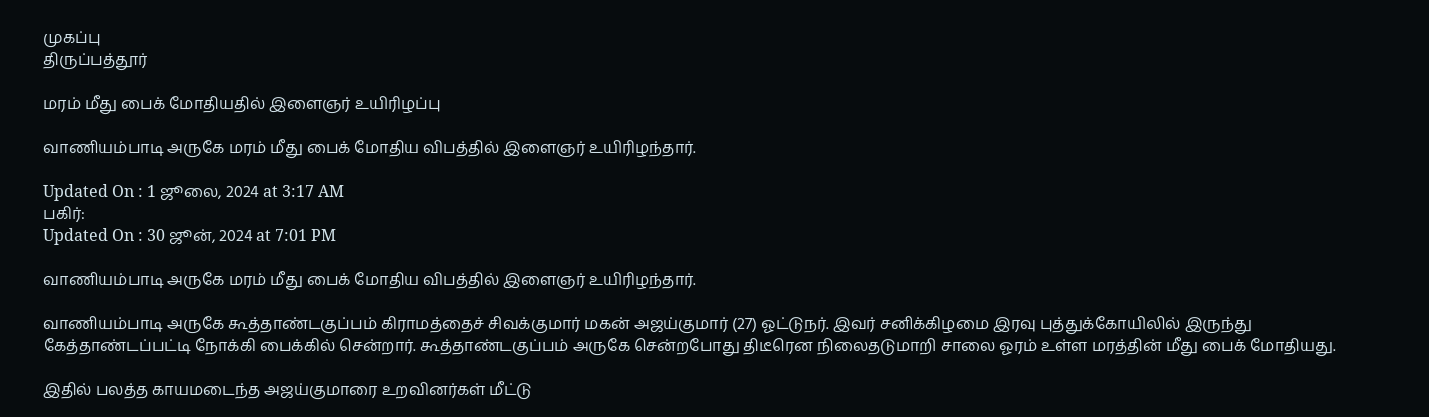முகப்பு
திருப்பத்தூர்

மரம் மீது பைக் மோதியதில் இளைஞர் உயிரிழப்பு

வாணியம்பாடி அருகே மரம் மீது பைக் மோதிய விபத்தில் இளைஞர் உயிரிழந்தார்.

Updated On : 1 ஜூலை, 2024 at 3:17 AM
பகிர்:
Updated On : 30 ஜூன், 2024 at 7:01 PM

வாணியம்பாடி அருகே மரம் மீது பைக் மோதிய விபத்தில் இளைஞர் உயிரிழந்தார்.

வாணியம்பாடி அருகே கூத்தாண்டகுப்பம் கிராமத்தைச் சிவக்குமார் மகன் அஜய்குமார் (27) ஓட்டுநர். இவர் சனிக்கிழமை இரவு புத்துக்கோயிலில் இருந்து கேத்தாண்டப்பட்டி நோக்கி பைக்கில் சென்றார். கூத்தாண்டகுப்பம் அருகே சென்றபோது திடீரென நிலைதடுமாறி சாலை ஓரம் உள்ள மரத்தின் மீது பைக் மோதியது.

இதில் பலத்த காயமடைந்த அஜய்குமாரை உறவினர்கள் மீட்டு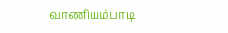வாணியம்பாடி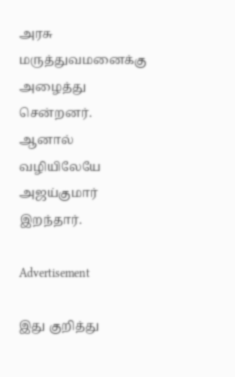அரசு மருத்துவமனைக்கு அழைத்து சென்றனர். ஆனால் வழியிலேயே அஜய்குமார் இறந்தார்.

Advertisement

இது குறித்து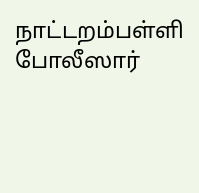நாட்டறம்பள்ளி போலீஸார்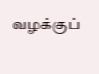வழக்குப்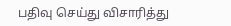பதிவு செய்து விசாரித்து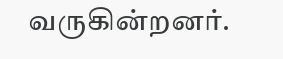வருகின்றனர்.